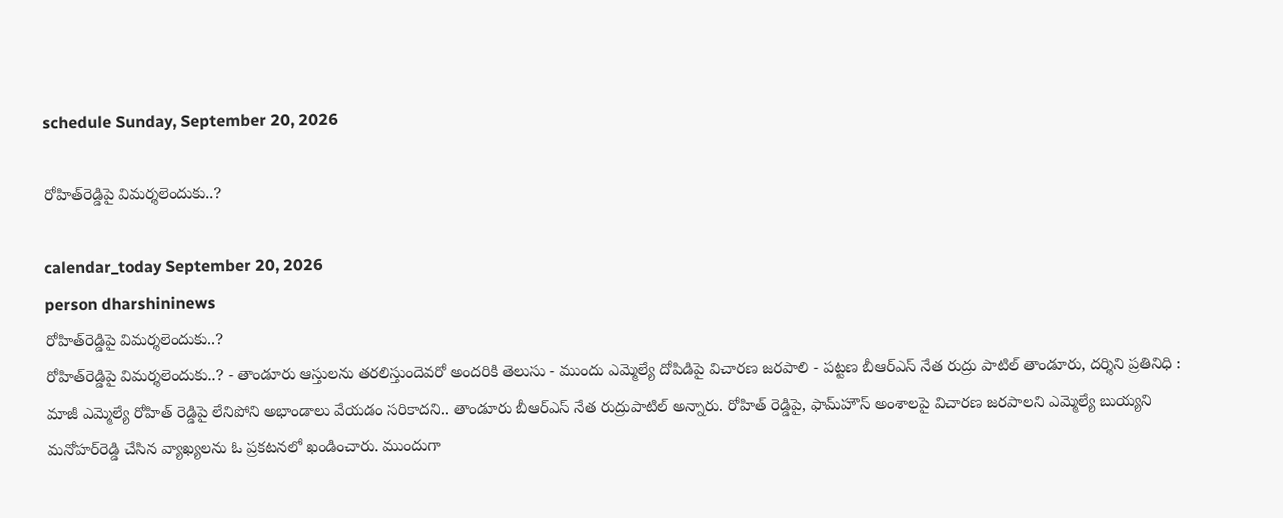schedule Sunday, September 20, 2026

రోహిత్‌రెడ్డిపై విమర్శలెందుకు..?

calendar_today September 20, 2026
person dharshininews
రోహిత్‌రెడ్డిపై విమర్శలెందుకు..?
రోహిత్‌రెడ్డిపై విమర్శలెందుకు..? - తాండూరు ఆస్తులను తరలిస్తుందెవరో అందరికి తెలుసు - ముందు ఎమ్మెల్యే దోపిడిపై విచారణ జరపాలి - పట్టణ బీఆర్‌ఎస్‌ నేత రుద్రు పాటిల్‌ తాండూరు, దర్శిని ప్రతినిధి : మాజీ ఎమ్మెల్యే రోహిత్ రెడ్డిపై లేనిపోని అభాండాలు వేయడం సరికాదని.. తాండూరు బీఆర్ఎస్ నేత రుద్రుపాటిల్ అన్నారు. రోహిత్ రెడ్డిపై, ఫామ్‌హౌస్‌ అంశాలపై విచారణ జరపాలని ఎమ్మెల్యే బుయ్యని మనోహర్‌రెడ్డి చేసిన వ్యాఖ్యలను ఓ ప్రకటనలో ఖండించారు. ముందుగా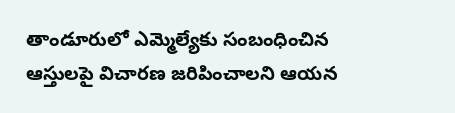తాండూరులో ఎమ్మెల్యేకు సంబంధించిన ఆస్తులపై విచారణ జరిపించాలని ఆయన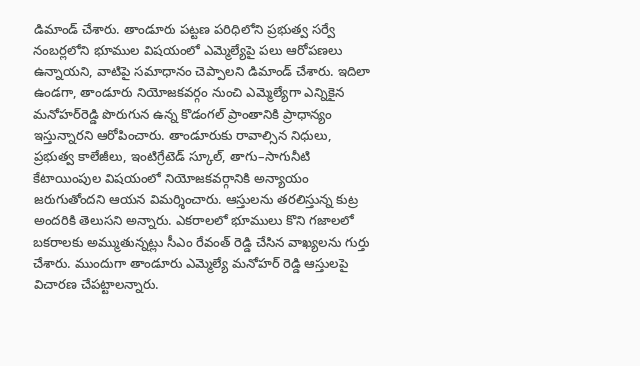డిమాండ్‌ చేశారు. తాండూరు పట్టణ పరిధిలోని ప్రభుత్వ సర్వే నంబర్లలోని భూముల విషయంలో ఎమ్మెల్యేపై పలు ఆరోపణలు ఉన్నాయని, వాటిపై సమాధానం చెప్పాలని డిమాండ్‌ చేశారు. ఇదిలా ఉండగా, తాండూరు నియోజకవర్గం నుంచి ఎమ్మెల్యేగా ఎన్నికైన మనోహర్‌రెడ్డి పొరుగున ఉన్న కొడంగల్‌ ప్రాంతానికి ప్రాధాన్యం ఇస్తున్నారని ఆరోపించారు. తాండూరుకు రావాల్సిన నిధులు, ప్రభుత్వ కాలేజీలు, ఇంటిగ్రేటెడ్‌ స్కూల్‌, తాగు–సాగునీటి కేటాయింపుల విషయంలో నియోజకవర్గానికి అన్యాయం జరుగుతోందని ఆయన విమర్శించారు. ఆస్తులను తరలిస్తున్న కుట్ర అందరికి తెలుసని అన్నారు. ఎకరాలలో భూములు కొని గజాలలో బకరాలకు అమ్ముతున్నట్లు సీఎం రేవంత్ రెడ్డి చేసిన వాఖ్యలను గుర్తు చేశారు. ముందుగా తాండూరు ఎమ్మెల్యే మనోహర్ రెడ్డి ఆస్తులపై విచారణ చేపట్టాలన్నారు.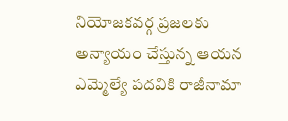నియోజకవర్గ ప్రజలకు అన్యాయం చేస్తున్న ఆయన ఎమ్మెల్యే పదవికి రాజీనామా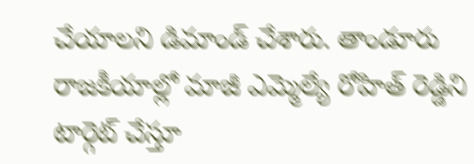చేయాలని డిమాండ్ చేశారు. తాండూరు రాజకీయాల్లో మాజీ ఎమ్మెల్యే రోహిత్ రెడ్డిని టార్గెట్ చేస్తూ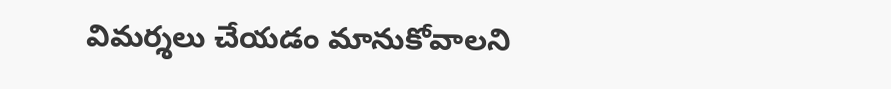విమర్శలు చేయడం మానుకోవాలని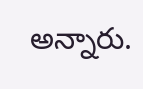అన్నారు.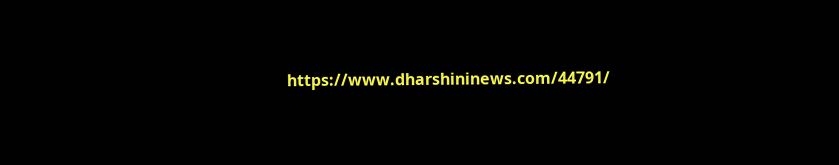https://www.dharshininews.com/44791/